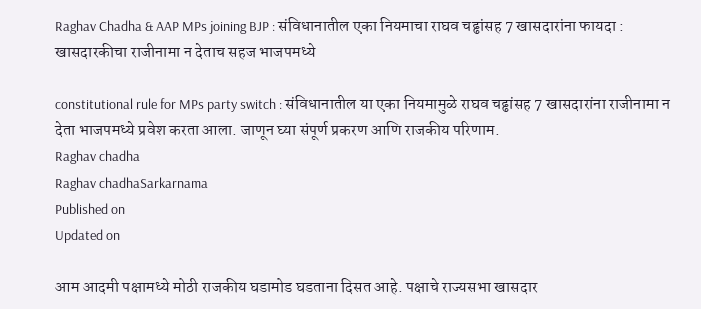Raghav Chadha & AAP MPs joining BJP : संविधानातील एका नियमाचा राघव चढ्ढांसह 7 खासदारांना फायदा : खासदारकीचा राजीनामा न देताच सहज भाजपमध्ये

constitutional rule for MPs party switch : संविधानातील या एका नियमामुळे राघव चढ्ढांसह 7 खासदारांना राजीनामा न देता भाजपमध्ये प्रवेश करता आला. जाणून घ्या संपूर्ण प्रकरण आणि राजकीय परिणाम.
Raghav chadha
Raghav chadhaSarkarnama
Published on
Updated on

आम आदमी पक्षामध्ये मोठी राजकीय घडामोड घडताना दिसत आहे. पक्षाचे राज्यसभा खासदार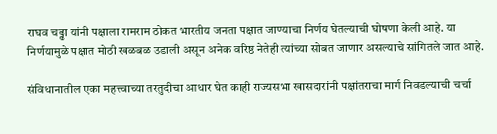राघव चढ्ढा यांनी पक्षाला रामराम ठोकत भारतीय जनता पक्षात जाण्याचा निर्णय घेतल्याची घोषणा केली आहे. या निर्णयामुळे पक्षात मोठी खळबळ उडाली असून अनेक वरिष्ठ नेतेही त्यांच्या सोबत जाणार असल्याचे सांगितले जात आहे.

संविधानातील एका महत्त्वाच्या तरतुदीचा आधार घेत काही राज्यसभा खासदारांनी पक्षांतराचा मार्ग निवडल्याची चर्चा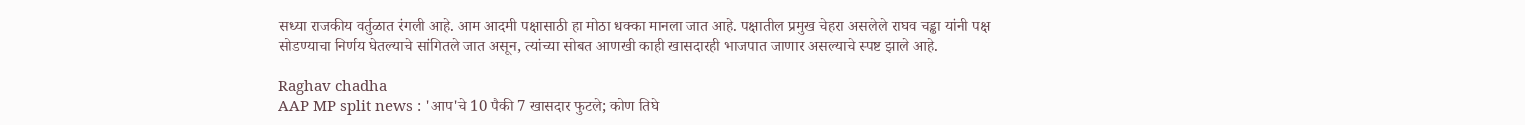सध्या राजकीय वर्तुळात रंगली आहे. आम आदमी पक्षासाठी हा मोठा धक्का मानला जात आहे. पक्षातील प्रमुख चेहरा असलेले राघव चड्ढा यांनी पक्ष सोडण्याचा निर्णय घेतल्याचे सांगितले जात असून, त्यांच्या सोबत आणखी काही खासदारही भाजपात जाणार असल्याचे स्पष्ट झाले आहे.

Raghav chadha
AAP MP split news : 'आप'चे 10 पैकी 7 खासदार फुटले; कोण तिघे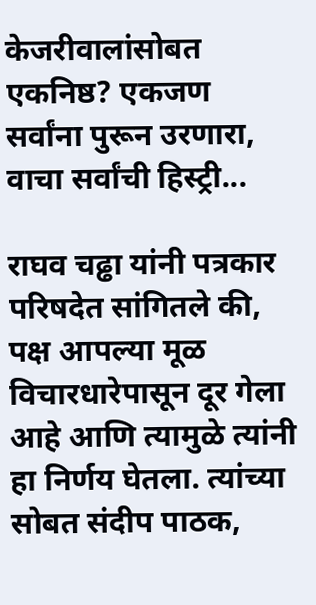केजरीवालांसोबत एकनिष्ठ? एकजण सर्वांना पुरून उरणारा, वाचा सर्वांची हिस्ट्री...

राघव चढ्ढा यांनी पत्रकार परिषदेत सांगितले की, पक्ष आपल्या मूळ विचारधारेपासून दूर गेला आहे आणि त्यामुळे त्यांनी हा निर्णय घेतला. त्यांच्या सोबत संदीप पाठक,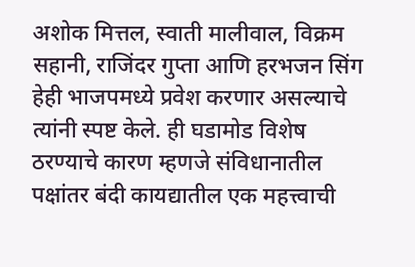अशोक मित्तल, स्वाती मालीवाल, विक्रम सहानी, राजिंदर गुप्ता आणि हरभजन सिंग हेही भाजपमध्ये प्रवेश करणार असल्याचे त्यांनी स्पष्ट केले. ही घडामोड विशेष ठरण्याचे कारण म्हणजे संविधानातील पक्षांतर बंदी कायद्यातील एक महत्त्वाची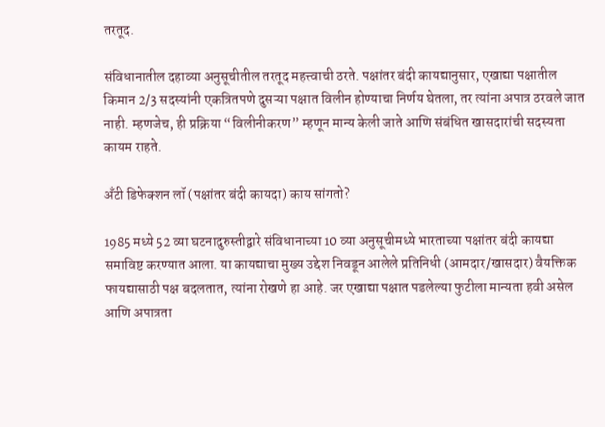तरतूद.

संविधानातील दहाव्या अनुसूचीतील तरतूद महत्त्वाची ठरते. पक्षांतर बंदी कायद्यानुसार, एखाद्या पक्षातील किमान 2/3 सदस्यांनी एकत्रितपणे दुसऱ्या पक्षात विलीन होण्याचा निर्णय घेतला, तर त्यांना अपात्र ठरवले जात नाही. म्हणजेच, ही प्रक्रिया “विलीनीकरण” म्हणून मान्य केली जाते आणि संबंधित खासदारांची सदस्यता कायम राहते.

अँटी डिफेक्शन लॉ (पक्षांतर बंदी कायदा) काय सांगतो?

1985 मध्ये 52 व्या घटनादुरुस्तीद्वारे संविधानाच्या 10 व्या अनुसूचीमध्ये भारताच्या पक्षांतर बंदी कायद्या समाविष्ट करण्यात आला. या कायद्याचा मुख्य उद्देश निवडून आलेले प्रतिनिधी (आमदार/खासदार) वैयक्तिक फायद्यासाठी पक्ष बदलतात, त्यांना रोखणे हा आहे. जर एखाद्या पक्षात पडलेल्या फुटीला मान्यता हवी असेल आणि अपात्रता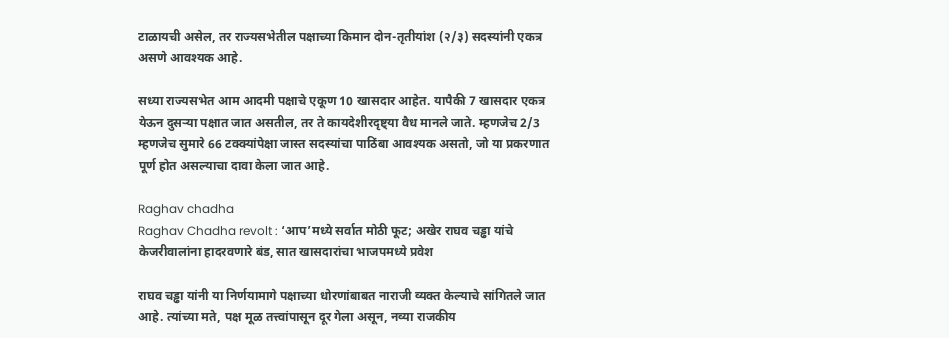टाळायची असेल, तर राज्यसभेतील पक्षाच्या किमान दोन-तृतीयांश (२/३) सदस्यांनी एकत्र असणे आवश्यक आहे.

सध्या राज्यसभेत आम आदमी पक्षाचे एकूण 10 खासदार आहेत. यापैकी 7 खासदार एकत्र येऊन दुसऱ्या पक्षात जात असतील, तर ते कायदेशीरदृष्ट्या वैध मानले जाते. म्हणजेच 2/3 म्हणजेच सुमारे 66 टक्क्यांपेक्षा जास्त सदस्यांचा पाठिंबा आवश्यक असतो, जो या प्रकरणात पूर्ण होत असल्याचा दावा केला जात आहे.

Raghav chadha
Raghav Chadha revolt : ‘आप’मध्ये सर्वात मोठी फूट; अखेर राघव चड्ढा यांचे केजरीवालांना हादरवणारे बंड, सात खासदारांचा भाजपमध्ये प्रवेश

राघव चड्ढा यांनी या निर्णयामागे पक्षाच्या धोरणांबाबत नाराजी व्यक्त केल्याचे सांगितले जात आहे. त्यांच्या मते, पक्ष मूळ तत्त्वांपासून दूर गेला असून, नव्या राजकीय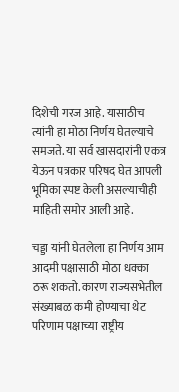दिशेची गरज आहे. यासाठीच त्यांनी हा मोठा निर्णय घेतल्याचे समजते. या सर्व खासदारांनी एकत्र येऊन पत्रकार परिषद घेत आपली भूमिका स्पष्ट केली असल्याचीही माहिती समोर आली आहे.

चड्डा यांनी घेतलेला हा निर्णय आम आदमी पक्षासाठी मोठा धक्का ठरू शकतो. कारण राज्यसभेतील संख्याबळ कमी होण्याचा थेट परिणाम पक्षाच्या राष्ट्रीय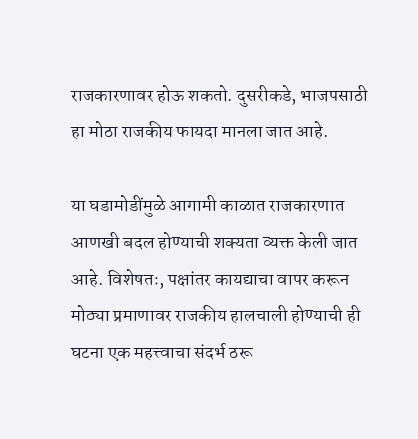राजकारणावर होऊ शकतो. दुसरीकडे, भाजपसाठी हा मोठा राजकीय फायदा मानला जात आहे.

या घडामोडींमुळे आगामी काळात राजकारणात आणखी बदल होण्याची शक्यता व्यक्त केली जात आहे. विशेषतः, पक्षांतर कायद्याचा वापर करून मोठ्या प्रमाणावर राजकीय हालचाली होण्याची ही घटना एक महत्त्वाचा संदर्भ ठरू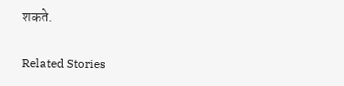शकते.

Related Stories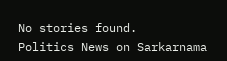No stories found.
Politics News on Sarkarnama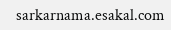sarkarnama.esakal.com